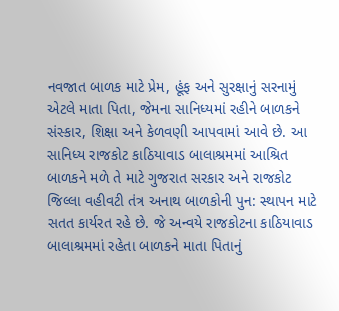નવજાત બાળક માટે પ્રેમ, હૂંફ અને સુરક્ષાનું સરનામું એટલે માતા પિતા, જેમના સાનિધ્યમાં રહીને બાળકને સંસ્કાર, શિક્ષા અને કેળવણી આપવામાં આવે છે. આ સાનિધ્ય રાજકોટ કાઠિયાવાડ બાલાશ્રમમાં આશ્રિત બાળકને મળે તે માટે ગુજરાત સરકાર અને રાજકોટ જિલ્લા વહીવટી તંત્ર અનાથ બાળકોની પુન: સ્થાપન માટે સતત કાર્યરત રહે છે. જે અન્વયે રાજકોટના કાઠિયાવાડ બાલાશ્રમમાં રહેતા બાળકને માતા પિતાનું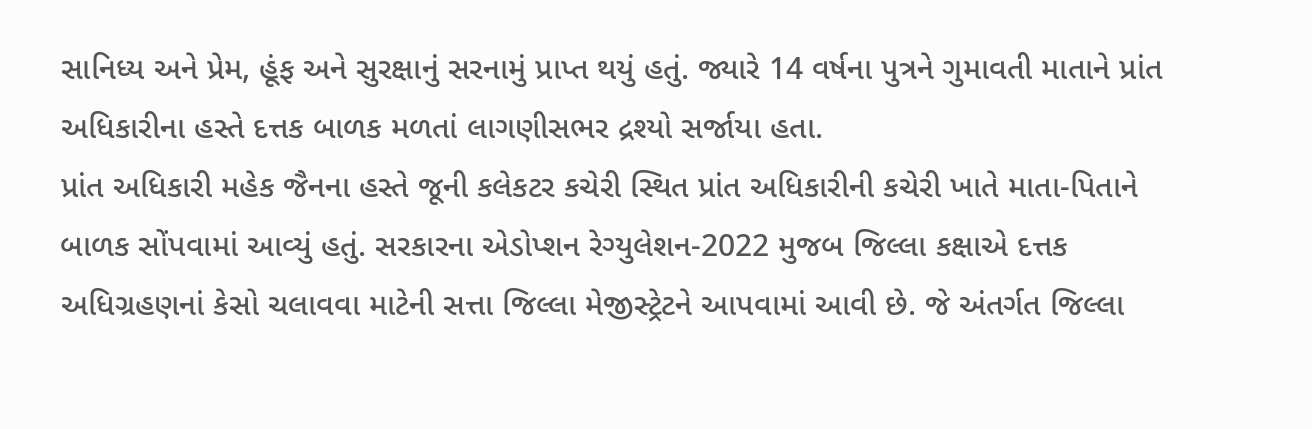સાનિધ્ય અને પ્રેમ, હૂંફ અને સુરક્ષાનું સરનામું પ્રાપ્ત થયું હતું. જ્યારે 14 વર્ષના પુત્રને ગુમાવતી માતાને પ્રાંત અધિકારીના હસ્તે દત્તક બાળક મળતાં લાગણીસભર દ્રશ્યો સર્જાયા હતા.
પ્રાંત અધિકારી મહેક જૈનના હસ્તે જૂની કલેકટર કચેરી સ્થિત પ્રાંત અધિકારીની કચેરી ખાતે માતા-પિતાને બાળક સોંપવામાં આવ્યું હતું. સરકારના એડોપ્શન રેગ્યુલેશન-2022 મુજબ જિલ્લા કક્ષાએ દત્તક અધિગ્રહણનાં કેસો ચલાવવા માટેની સત્તા જિલ્લા મેજીસ્ટ્રેટને આપવામાં આવી છે. જે અંતર્ગત જિલ્લા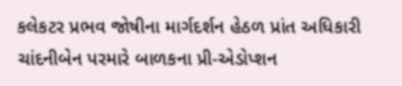કલેકટર પ્રભવ જોષીના માર્ગદર્શન હેઠળ પ્રાંત અધિકારી ચાંદનીબેન પરમારે બાળકના પ્રી-એડોપ્શન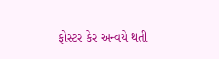ફોસ્ટર કેર અન્વયે થતી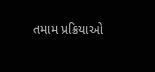તમામ પ્રક્રિયાઓ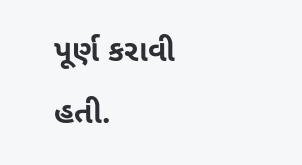પૂર્ણ કરાવી હતી.